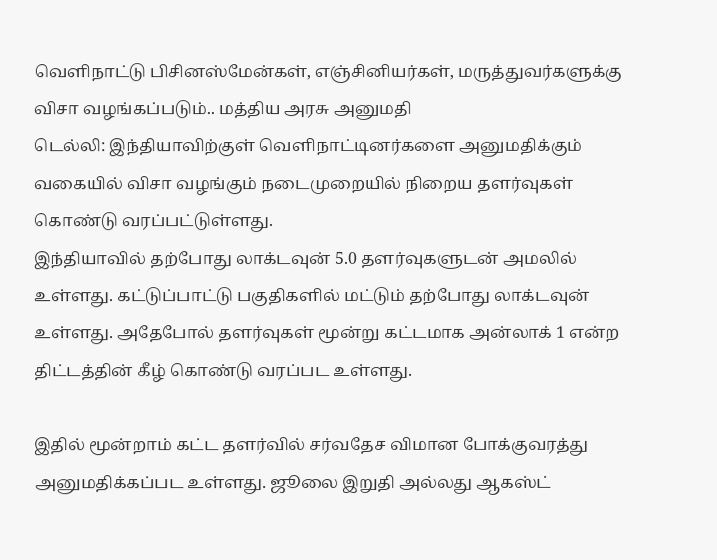வெளிநாட்டு பிசினஸ்மேன்கள், எஞ்சினியர்கள், மருத்துவர்களுக்கு விசா வழங்கப்படும்.. மத்திய அரசு அனுமதி
டெல்லி: இந்தியாவிற்குள் வெளிநாட்டினர்களை அனுமதிக்கும் வகையில் விசா வழங்கும் நடைமுறையில் நிறைய தளர்வுகள் கொண்டு வரப்பட்டுள்ளது.
இந்தியாவில் தற்போது லாக்டவுன் 5.0 தளர்வுகளுடன் அமலில் உள்ளது. கட்டுப்பாட்டு பகுதிகளில் மட்டும் தற்போது லாக்டவுன் உள்ளது. அதேபோல் தளர்வுகள் மூன்று கட்டமாக அன்லாக் 1 என்ற திட்டத்தின் கீழ் கொண்டு வரப்பட உள்ளது.

இதில் மூன்றாம் கட்ட தளர்வில் சர்வதேச விமான போக்குவரத்து அனுமதிக்கப்பட உள்ளது. ஜூலை இறுதி அல்லது ஆகஸ்ட்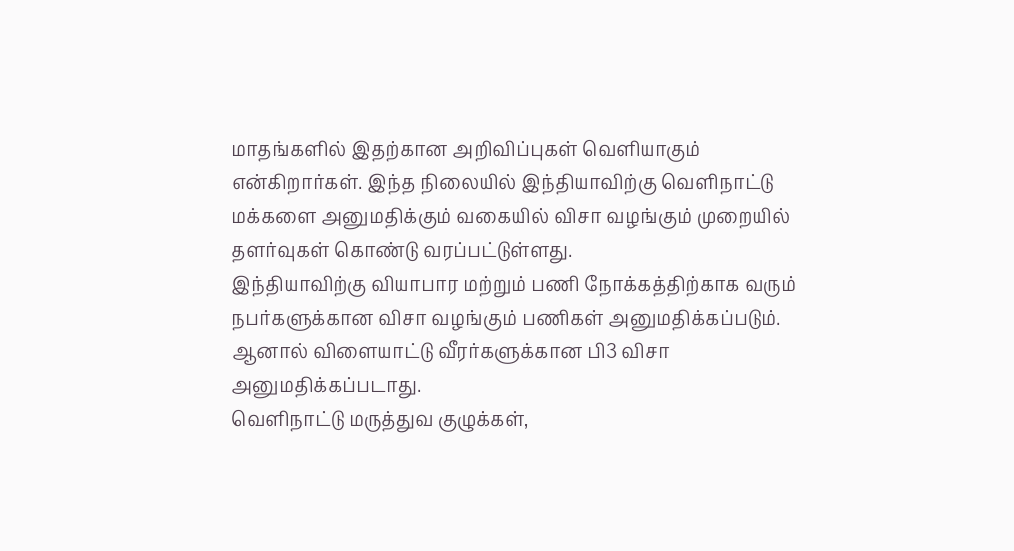மாதங்களில் இதற்கான அறிவிப்புகள் வெளியாகும் என்கிறார்கள். இந்த நிலையில் இந்தியாவிற்கு வெளிநாட்டு மக்களை அனுமதிக்கும் வகையில் விசா வழங்கும் முறையில் தளர்வுகள் கொண்டு வரப்பட்டுள்ளது.
இந்தியாவிற்கு வியாபார மற்றும் பணி நோக்கத்திற்காக வரும் நபர்களுக்கான விசா வழங்கும் பணிகள் அனுமதிக்கப்படும். ஆனால் விளையாட்டு வீரர்களுக்கான பி3 விசா அனுமதிக்கப்படாது.
வெளிநாட்டு மருத்துவ குழுக்கள்,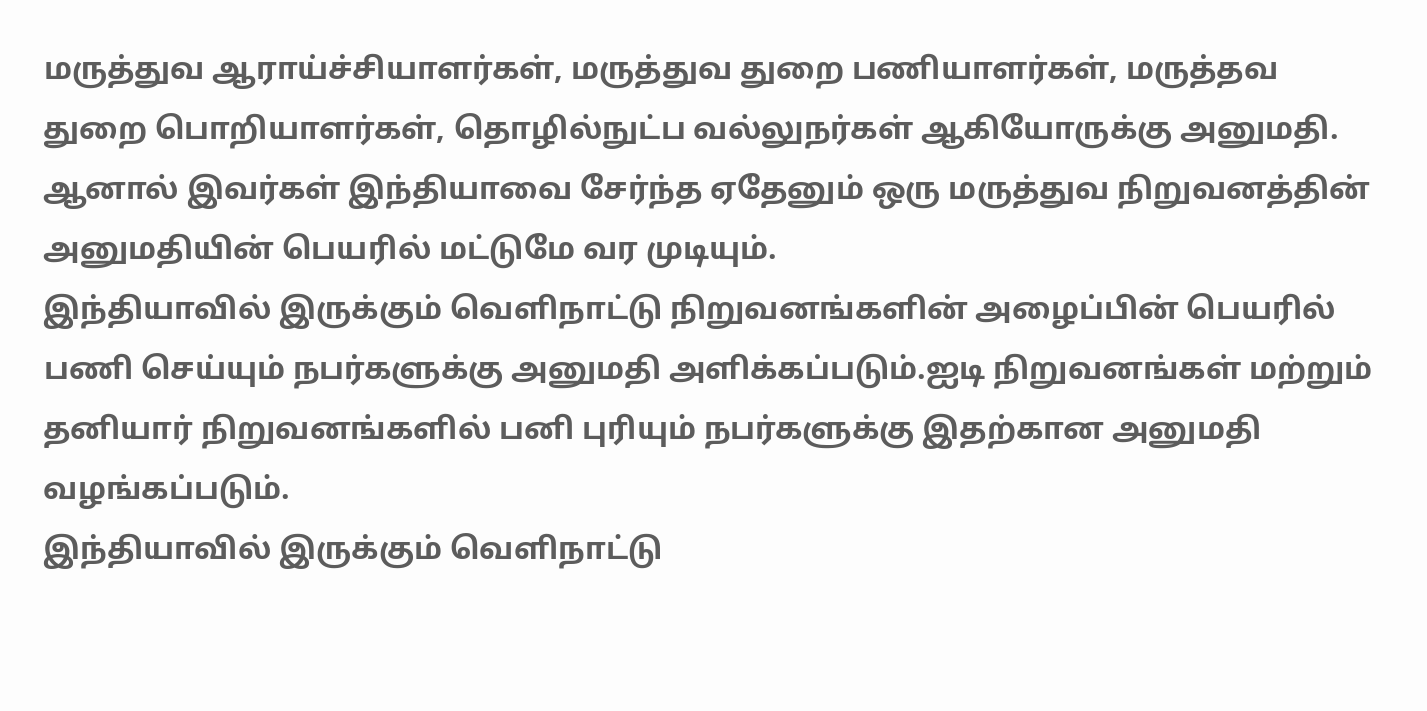மருத்துவ ஆராய்ச்சியாளர்கள், மருத்துவ துறை பணியாளர்கள், மருத்தவ துறை பொறியாளர்கள், தொழில்நுட்ப வல்லுநர்கள் ஆகியோருக்கு அனுமதி. ஆனால் இவர்கள் இந்தியாவை சேர்ந்த ஏதேனும் ஒரு மருத்துவ நிறுவனத்தின் அனுமதியின் பெயரில் மட்டுமே வர முடியும்.
இந்தியாவில் இருக்கும் வெளிநாட்டு நிறுவனங்களின் அழைப்பின் பெயரில் பணி செய்யும் நபர்களுக்கு அனுமதி அளிக்கப்படும்.ஐடி நிறுவனங்கள் மற்றும் தனியார் நிறுவனங்களில் பனி புரியும் நபர்களுக்கு இதற்கான அனுமதி வழங்கப்படும்.
இந்தியாவில் இருக்கும் வெளிநாட்டு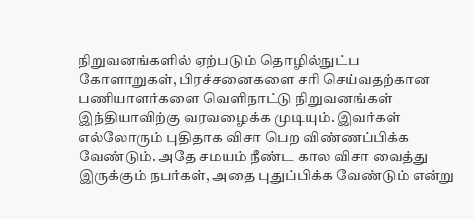நிறுவனங்களில் ஏற்படும் தொழில்நுட்ப கோளாறுகள், பிரச்சனைகளை சரி செய்வதற்கான பணியாளர்களை வெளிநாட்டு நிறுவனங்கள் இந்தியாவிற்கு வரவழைக்க முடியும். இவர்கள் எல்லோரும் புதிதாக விசா பெற விண்ணப்பிக்க வேண்டும். அதே சமயம் நீண்ட கால விசா வைத்து இருக்கும் நபர்கள், அதை புதுப்பிக்க வேண்டும் என்று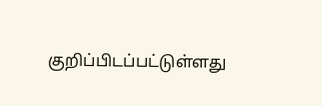குறிப்பிடப்பட்டுள்ளது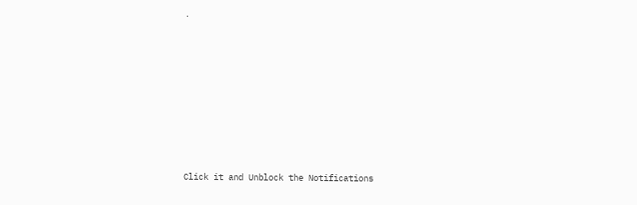.












Click it and Unblock the Notifications